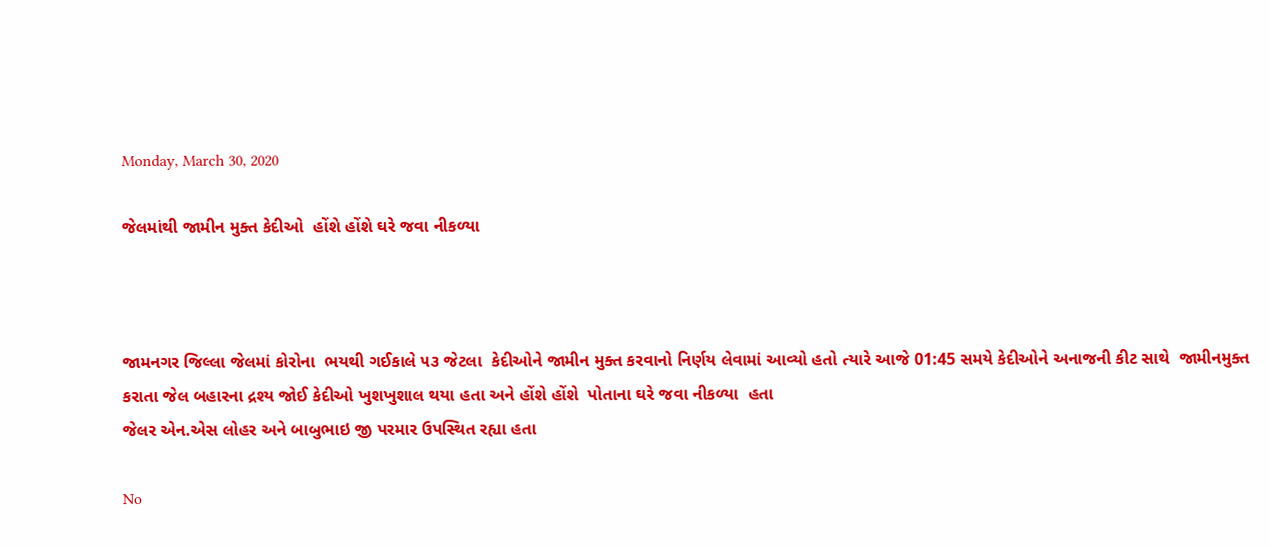Monday, March 30, 2020

જેલમાંથી જામીન મુક્ત કેદીઓ  હોંશે હોંશે ઘરે જવા નીકળ્યા



જામનગર જિલ્લા જેલમાં કોરોના  ભયથી ગઈકાલે ૫૩ જેટલા  કેદીઓને જામીન મુક્ત કરવાનો નિર્ણય લેવામાં આવ્યો હતો ત્યારે આજે 01:45 સમયે કેદીઓને અનાજની કીટ સાથે  જામીનમુક્ત કરાતા જેલ બહારના દ્રશ્ય જોઈ કેદીઓ ખુશખુશાલ થયા હતા અને હોંશે હોંશે  પોતાના ઘરે જવા નીકળ્યા  હતા
જેલર એન.એસ લોહર અને બાબુભાઇ જી પરમાર ઉપસ્થિત રહ્યા હતા

No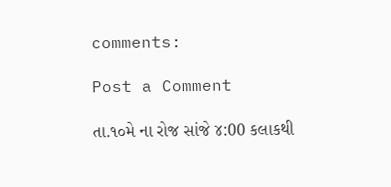comments:

Post a Comment

તા.૧૦મે ના રોજ સાંજે ૪:00 કલાકથી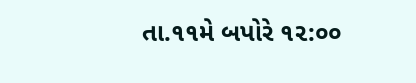તા.૧૧મે બપોરે ૧૨:૦૦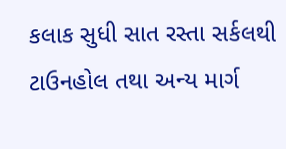કલાક સુધી સાત રસ્તા સર્કલથી ટાઉનહોલ તથા અન્ય માર્ગ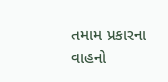તમામ પ્રકારના વાહનો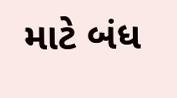માટે બંધ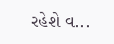રહેશે વ...